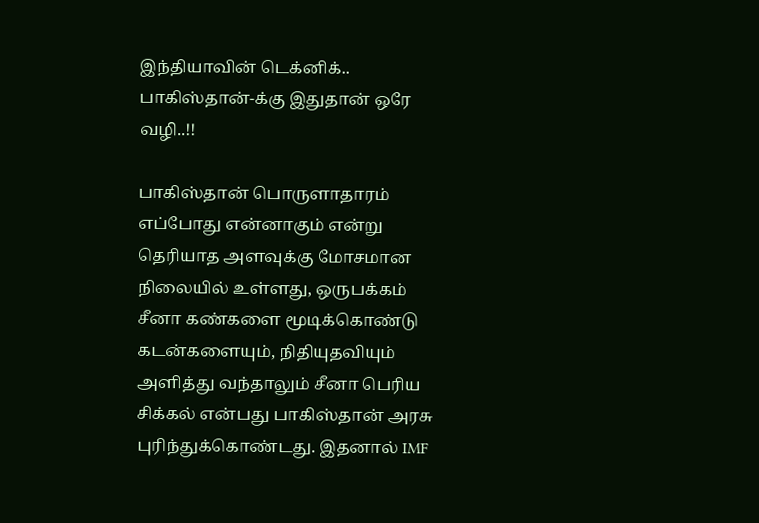இந்தியாவின் டெக்னிக்.. பாகிஸ்தான்-க்கு இதுதான் ஒரே வழி..!!

பாகிஸ்தான் பொருளாதாரம் எப்போது என்னாகும் என்று தெரியாத அளவுக்கு மோசமான நிலையில் உள்ளது, ஒருபக்கம் சீனா கண்களை மூடிக்கொண்டு கடன்களையும், நிதியுதவியும் அளித்து வந்தாலும் சீனா பெரிய சிக்கல் என்பது பாகிஸ்தான் அரசு புரிந்துக்கொண்டது. இதனால் IMF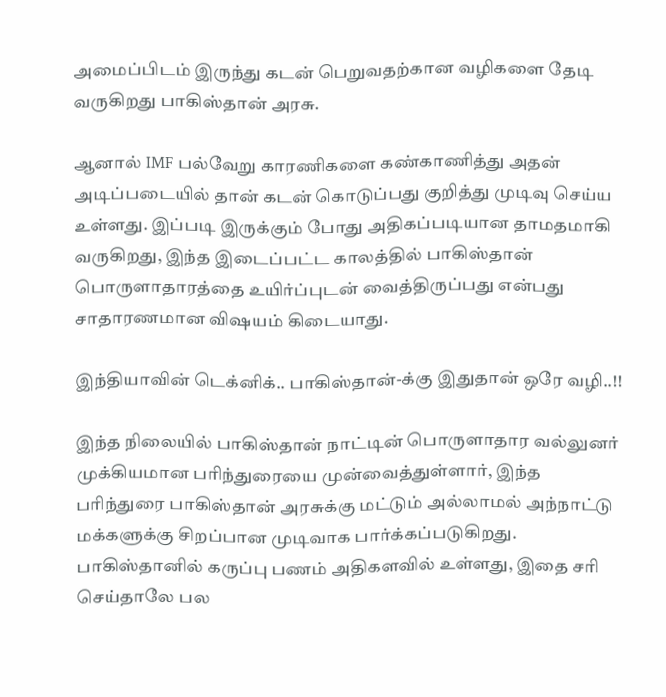அமைப்பிடம் இருந்து கடன் பெறுவதற்கான வழிகளை தேடி வருகிறது பாகிஸ்தான் அரசு.

ஆனால் IMF பல்வேறு காரணிகளை கண்காணித்து அதன் அடிப்படையில் தான் கடன் கொடுப்பது குறித்து முடிவு செய்ய உள்ளது. இப்படி இருக்கும் போது அதிகப்படியான தாமதமாகி வருகிறது, இந்த இடைப்பட்ட காலத்தில் பாகிஸ்தான் பொருளாதாரத்தை உயிர்ப்புடன் வைத்திருப்பது என்பது சாதாரணமான விஷயம் கிடையாது.

இந்தியாவின் டெக்னிக்.. பாகிஸ்தான்-க்கு இதுதான் ஒரே வழி..!!

இந்த நிலையில் பாகிஸ்தான் நாட்டின் பொருளாதார வல்லுனர் முக்கியமான பரிந்துரையை முன்வைத்துள்ளார், இந்த பரிந்துரை பாகிஸ்தான் அரசுக்கு மட்டும் அல்லாமல் அந்நாட்டு மக்களுக்கு சிறப்பான முடிவாக பார்க்கப்படுகிறது. பாகிஸ்தானில் கருப்பு பணம் அதிகளவில் உள்ளது, இதை சரி செய்தாலே பல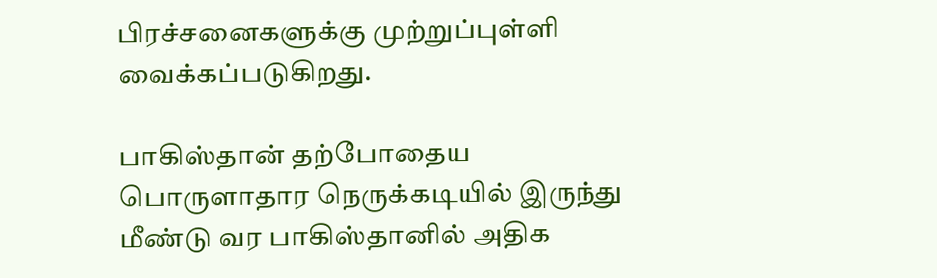பிரச்சனைகளுக்கு முற்றுப்புள்ளி வைக்கப்படுகிறது.

பாகிஸ்தான் தற்போதைய பொருளாதார நெருக்கடியில் இருந்து மீண்டு வர பாகிஸ்தானில் அதிக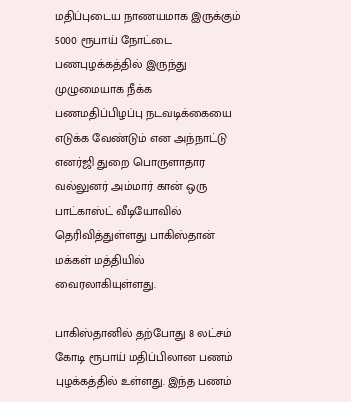மதிப்புடைய நாணயமாக இருக்கும் 5000 ரூபாய் நோட்டை பணபுழக்கத்தில் இருந்து முழுமையாக நீக்க பணமதிப்பிழப்பு நடவடிக்கையை எடுக்க வேண்டும் என அந்நாட்டு எனர்ஜி துறை பொருளாதார வல்லுனர் அம்மார் கான் ஒரு பாட்காஸ்ட் வீடியோவில் தெரிவித்துள்ளது பாகிஸ்தான் மக்கள் மத்தியில் வைரலாகியுள்ளது.

பாகிஸ்தானில் தற்போது 8 லட்சம் கோடி ரூபாய் மதிப்பிலான பணம் புழக்கத்தில் உள்ளது. இந்த பணம்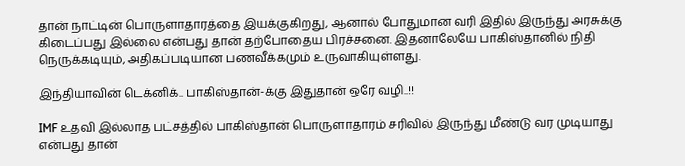தான் நாட்டின் பொருளாதாரத்தை இயக்குகிறது, ஆனால் போதுமான வரி இதில் இருந்து அரசுக்கு கிடைப்பது இல்லை என்பது தான் தற்போதைய பிரச்சனை. இதனாலேயே பாகிஸ்தானில் நிதி நெருக்கடியும், அதிகப்படியான பணவீக்கமும் உருவாகியுள்ளது.

இந்தியாவின் டெக்னிக்.. பாகிஸ்தான்-க்கு இதுதான் ஒரே வழி..!!

IMF உதவி இல்லாத பட்சத்தில் பாகிஸ்தான் பொருளாதாரம் சரிவில் இருந்து மீண்டு வர முடியாது என்பது தான்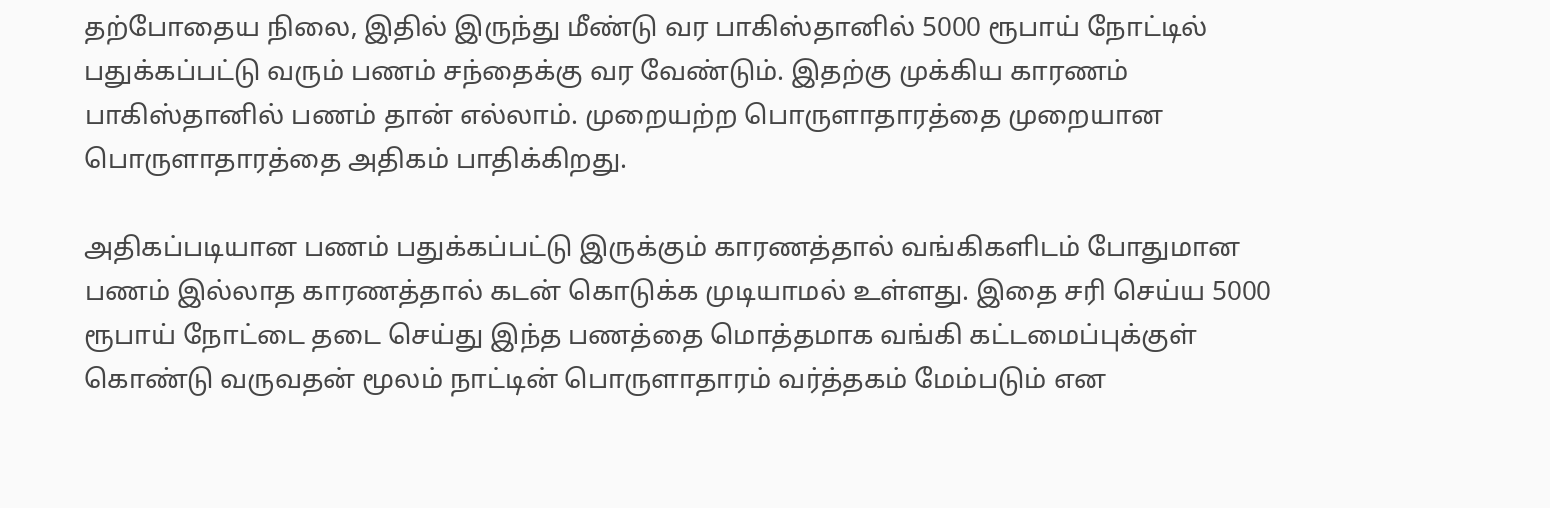தற்போதைய நிலை, இதில் இருந்து மீண்டு வர பாகிஸ்தானில் 5000 ரூபாய் நோட்டில் பதுக்கப்பட்டு வரும் பணம் சந்தைக்கு வர வேண்டும். இதற்கு முக்கிய காரணம் பாகிஸ்தானில் பணம் தான் எல்லாம். முறையற்ற பொருளாதாரத்தை முறையான பொருளாதாரத்தை அதிகம் பாதிக்கிறது.

அதிகப்படியான பணம் பதுக்கப்பட்டு இருக்கும் காரணத்தால் வங்கிகளிடம் போதுமான பணம் இல்லாத காரணத்தால் கடன் கொடுக்க முடியாமல் உள்ளது. இதை சரி செய்ய 5000 ரூபாய் நோட்டை தடை செய்து இந்த பணத்தை மொத்தமாக வங்கி கட்டமைப்புக்குள் கொண்டு வருவதன் மூலம் நாட்டின் பொருளாதாரம் வர்த்தகம் மேம்படும் என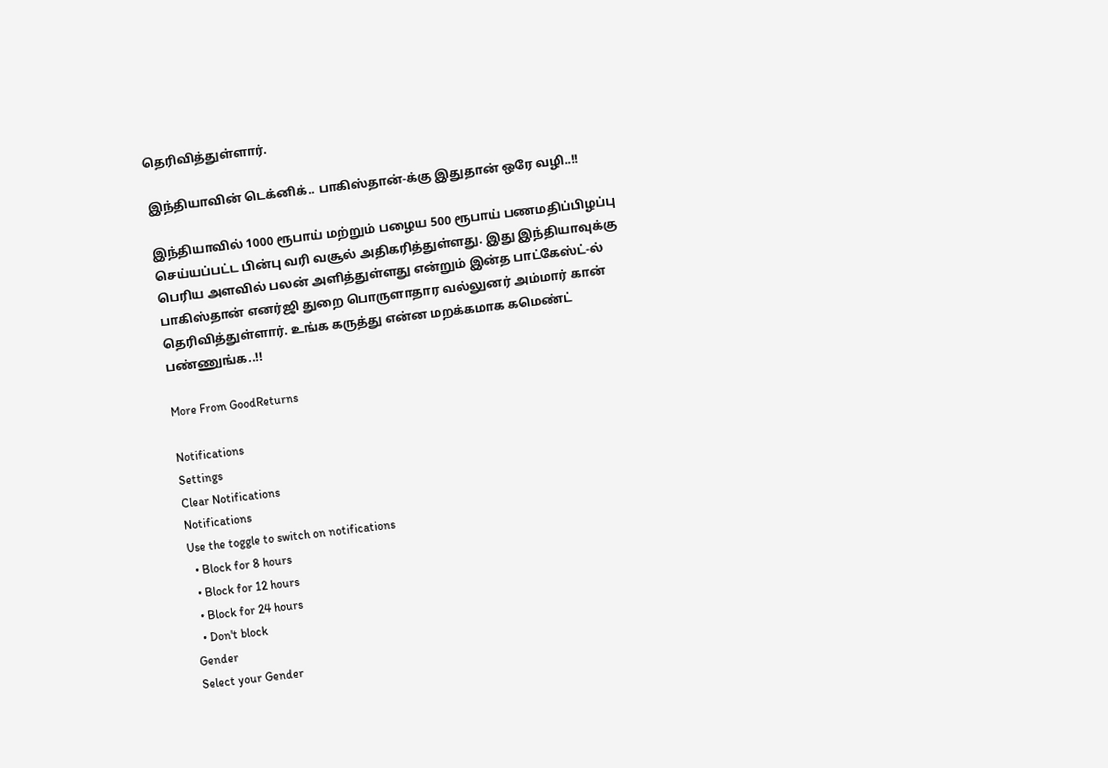தெரிவித்துள்ளார்.

இந்தியாவின் டெக்னிக்.. பாகிஸ்தான்-க்கு இதுதான் ஒரே வழி..!!

இந்தியாவில் 1000 ரூபாய் மற்றும் பழைய 500 ரூபாய் பணமதிப்பிழப்பு செய்யப்பட்ட பின்பு வரி வசூல் அதிகரித்துள்ளது. இது இந்தியாவுக்கு பெரிய அளவில் பலன் அளித்துள்ளது என்றும் இன்த பாட்கேஸ்ட்-ல் பாகிஸ்தான் எனர்ஜி துறை பொருளாதார வல்லுனர் அம்மார் கான் தெரிவித்துள்ளார். உங்க கருத்து என்ன மறக்கமாக கமெண்ட் பண்ணுங்க..!!

More From GoodReturns

Notifications
Settings
Clear Notifications
Notifications
Use the toggle to switch on notifications
  • Block for 8 hours
  • Block for 12 hours
  • Block for 24 hours
  • Don't block
Gender
Select your Gender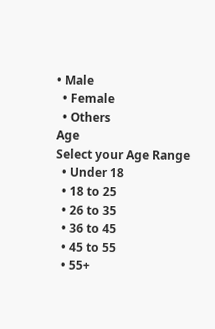• Male
  • Female
  • Others
Age
Select your Age Range
  • Under 18
  • 18 to 25
  • 26 to 35
  • 36 to 45
  • 45 to 55
  • 55+